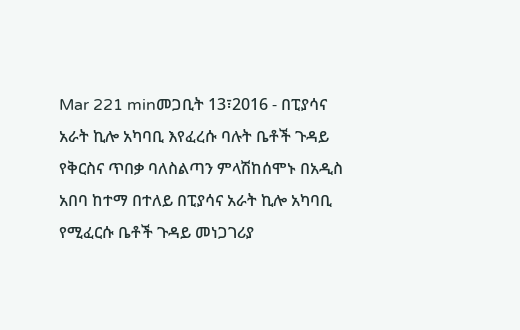Mar 221 minመጋቢት 13፣2016 - በፒያሳና አራት ኪሎ አካባቢ እየፈረሱ ባሉት ቤቶች ጉዳይ የቅርስና ጥበቃ ባለስልጣን ምላሽከሰሞኑ በአዲስ አበባ ከተማ በተለይ በፒያሳና አራት ኪሎ አካባቢ የሚፈርሱ ቤቶች ጉዳይ መነጋገሪያ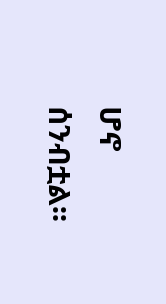ሆኖ ሰንብቷል፡፡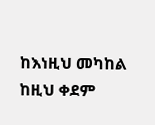ከእነዚህ መካከል ከዚህ ቀደም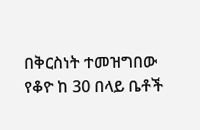በቅርስነት ተመዝግበው የቆዮ ከ 30 በላይ ቤቶች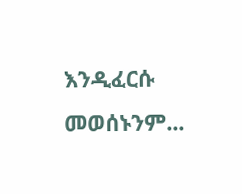እንዲፈርሱ መወሰኑንም...